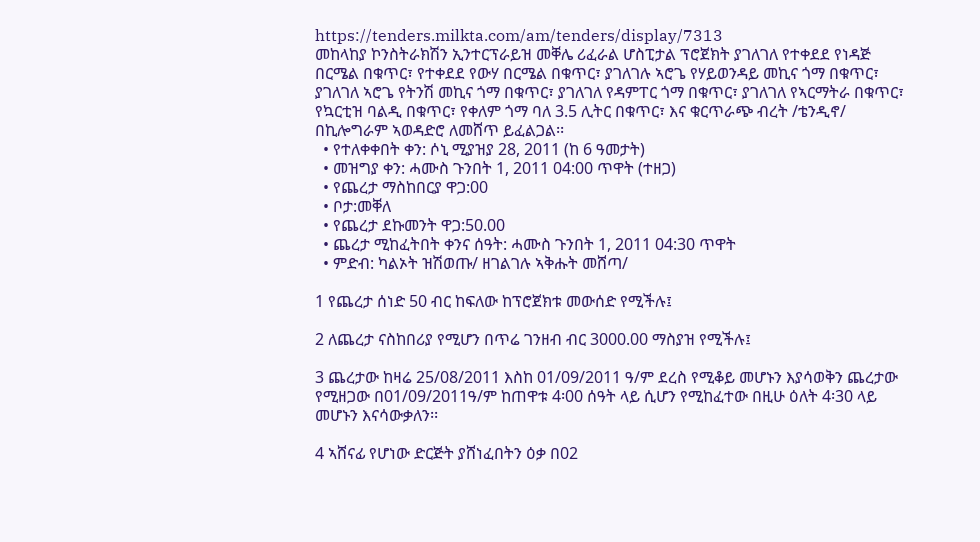https://tenders.milkta.com/am/tenders/display/7313
መከላከያ ኮንስትራክሽን ኢንተርፕራይዝ መቐሌ ሪፈራል ሆስፒታል ፕሮጀክት ያገለገለ የተቀደደ የነዳጅ በርሜል በቁጥር፣ የተቀደደ የውሃ በርሜል በቁጥር፣ ያገለገሉ ኣሮጌ የሃይወንዳይ መኪና ጎማ በቁጥር፣ ያገለገለ ኣሮጌ የትንሽ መኪና ጎማ በቁጥር፣ ያገለገለ የዳምፐር ጎማ በቁጥር፣ ያገለገለ የኣርማትራ በቁጥር፣ የኳርቲዝ ባልዲ በቁጥር፣ የቀለም ጎማ ባለ 3.5 ሊትር በቁጥር፣ እና ቁርጥራጭ ብረት /ቴንዲኖ/ በኪሎግራም ኣወዳድሮ ለመሸጥ ይፈልጋል፡፡
  • የተለቀቀበት ቀን: ሶኒ ሚያዝያ 28, 2011 (ከ 6 ዓመታት)
  • መዝግያ ቀን: ሓሙስ ጉንበት 1, 2011 04:00 ጥዋት (ተዘጋ)
  • የጨረታ ማስከበርያ ዋጋ:00
  • ቦታ:መቐለ
  • የጨረታ ደኩመንት ዋጋ:50.00
  • ጨረታ ሚከፈትበት ቀንና ሰዓት: ሓሙስ ጉንበት 1, 2011 04:30 ጥዋት
  • ምድብ: ካልኦት ዝሽወጡ/ ዘገልገሉ ኣቅሑት መሸጣ/

1 የጨረታ ሰነድ 50 ብር ከፍለው ከፕሮጀክቱ መውሰድ የሚችሉ፤

2 ለጨረታ ናስከበሪያ የሚሆን በጥሬ ገንዘብ ብር 3000.00 ማስያዝ የሚችሉ፤

3 ጨረታው ከዛሬ 25/08/2011 እስከ 01/09/2011 ዓ/ም ደረስ የሚቆይ መሆኑን እያሳወቅን ጨረታው የሚዘጋው በ01/09/2011ዓ/ም ከጠዋቱ 4፡00 ሰዓት ላይ ሲሆን የሚከፈተው በዚሁ ዕለት 4፡30 ላይ መሆኑን እናሳውቃለን፡፡

4 ኣሸናፊ የሆነው ድርጅት ያሸነፈበትን ዕቃ በ02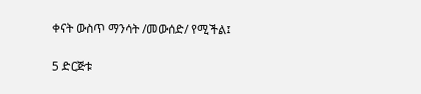ቀናት ውስጥ ማንሳት /መውሰድ/ የሚችል፤

5 ድርጅቱ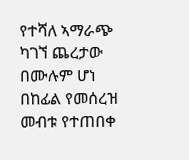የተሻለ ኣማራጭ ካገኘ ጨረታው በሙሉም ሆነ በከፊል የመሰረዝ መብቱ የተጠበቀ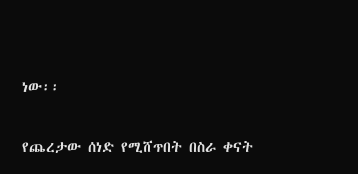ነው፡፡

የጨረታው ሰነድ የሚሸጥበት በስራ ቀናት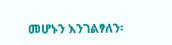መሆኑን እንገልፃለን፡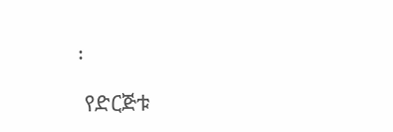፡

 የድርጅቱ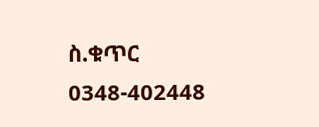ስ.ቁጥር 0348-402448